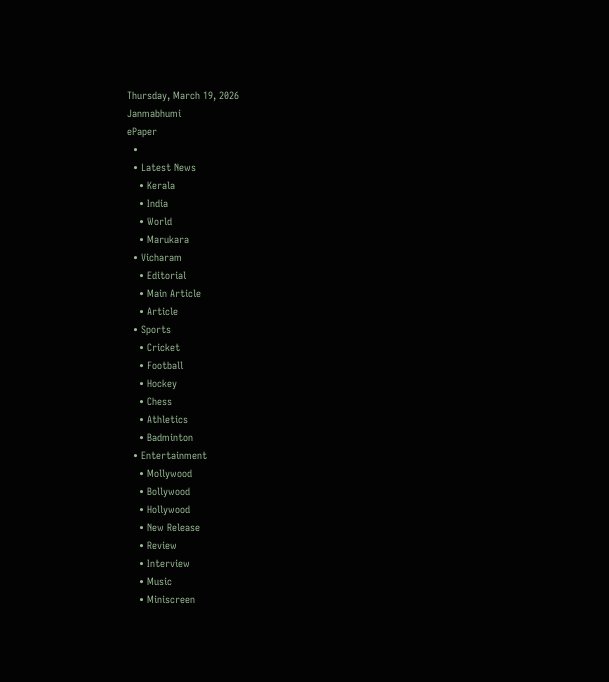Thursday, March 19, 2026
Janmabhumi
ePaper
  •
  • Latest News
    • Kerala
    • India
    • World
    • Marukara
  • Vicharam
    • Editorial
    • Main Article
    • Article
  • Sports
    • Cricket
    • Football
    • Hockey
    • Chess
    • Athletics
    • Badminton
  • Entertainment
    • Mollywood
    • Bollywood
    • Hollywood
    • New Release
    • Review
    • Interview
    • Music
    • Miniscreen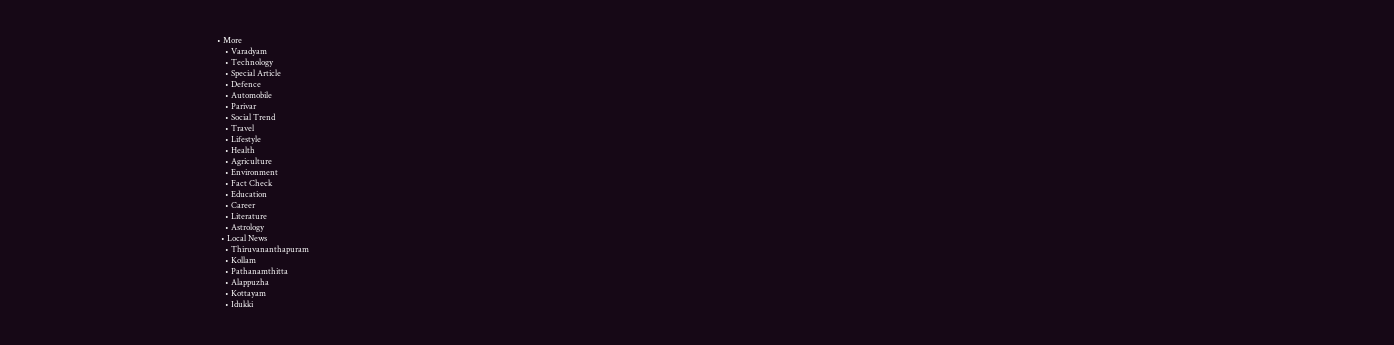• More
    • Varadyam
    • Technology
    • Special Article
    • Defence
    • Automobile
    • Parivar
    • Social Trend
    • Travel
    • Lifestyle
    • Health
    • Agriculture
    • Environment
    • Fact Check
    • Education
    • Career
    • Literature
    • Astrology
  • Local News
    • Thiruvananthapuram
    • Kollam
    • Pathanamthitta
    • Alappuzha
    • Kottayam
    • Idukki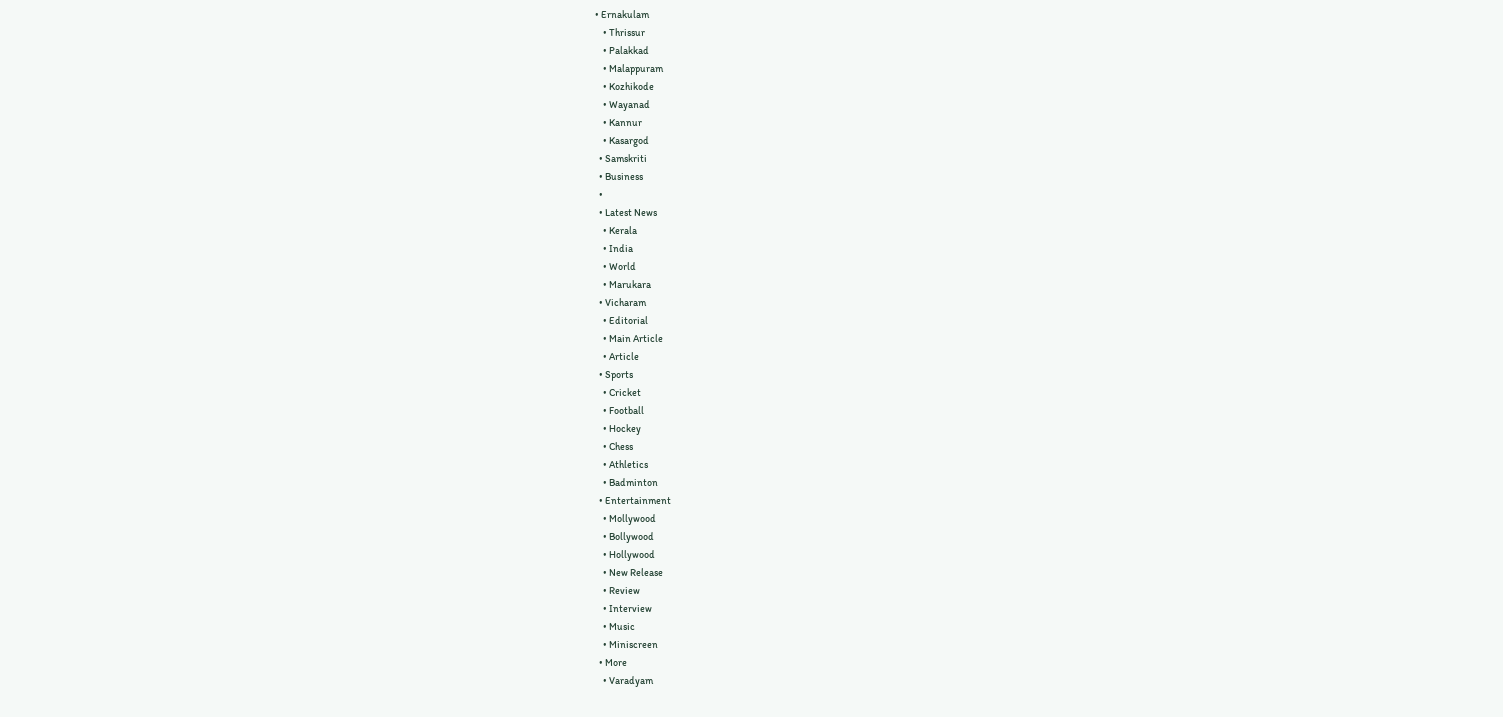• Ernakulam
    • Thrissur
    • Palakkad
    • Malappuram
    • Kozhikode
    • Wayanad
    • Kannur
    • Kasargod
  • Samskriti
  • Business
  •
  • Latest News
    • Kerala
    • India
    • World
    • Marukara
  • Vicharam
    • Editorial
    • Main Article
    • Article
  • Sports
    • Cricket
    • Football
    • Hockey
    • Chess
    • Athletics
    • Badminton
  • Entertainment
    • Mollywood
    • Bollywood
    • Hollywood
    • New Release
    • Review
    • Interview
    • Music
    • Miniscreen
  • More
    • Varadyam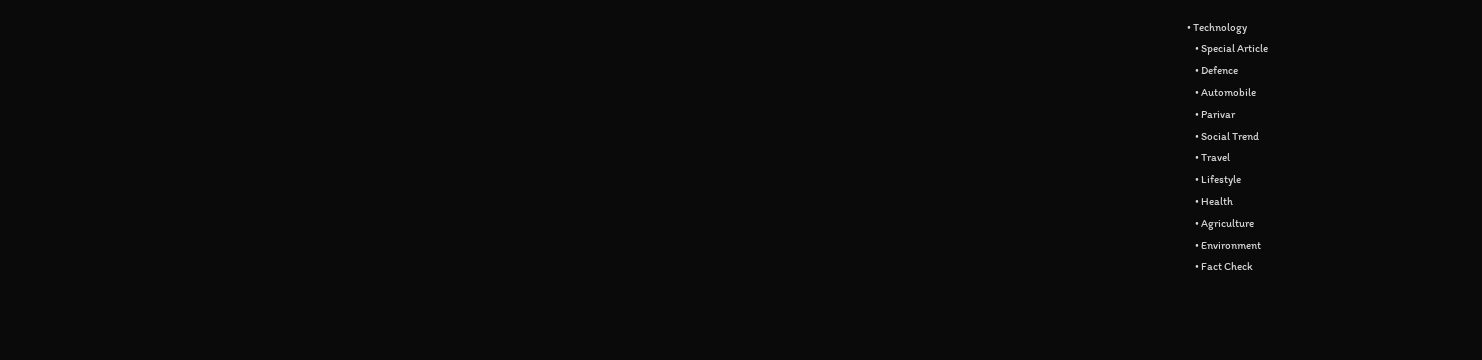• Technology
    • Special Article
    • Defence
    • Automobile
    • Parivar
    • Social Trend
    • Travel
    • Lifestyle
    • Health
    • Agriculture
    • Environment
    • Fact Check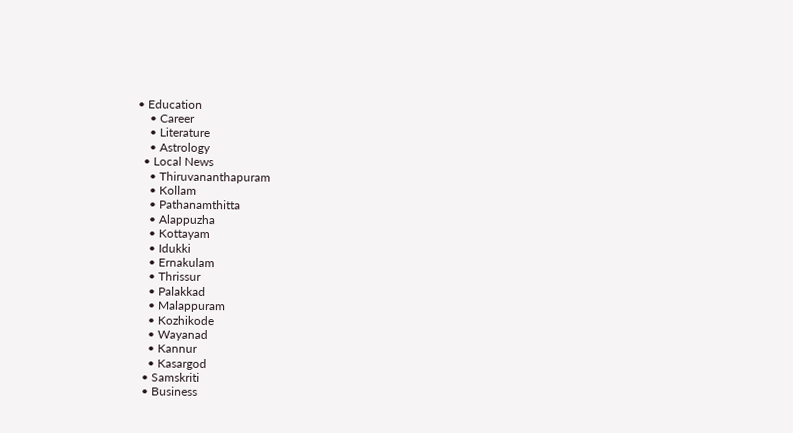• Education
    • Career
    • Literature
    • Astrology
  • Local News
    • Thiruvananthapuram
    • Kollam
    • Pathanamthitta
    • Alappuzha
    • Kottayam
    • Idukki
    • Ernakulam
    • Thrissur
    • Palakkad
    • Malappuram
    • Kozhikode
    • Wayanad
    • Kannur
    • Kasargod
  • Samskriti
  • Business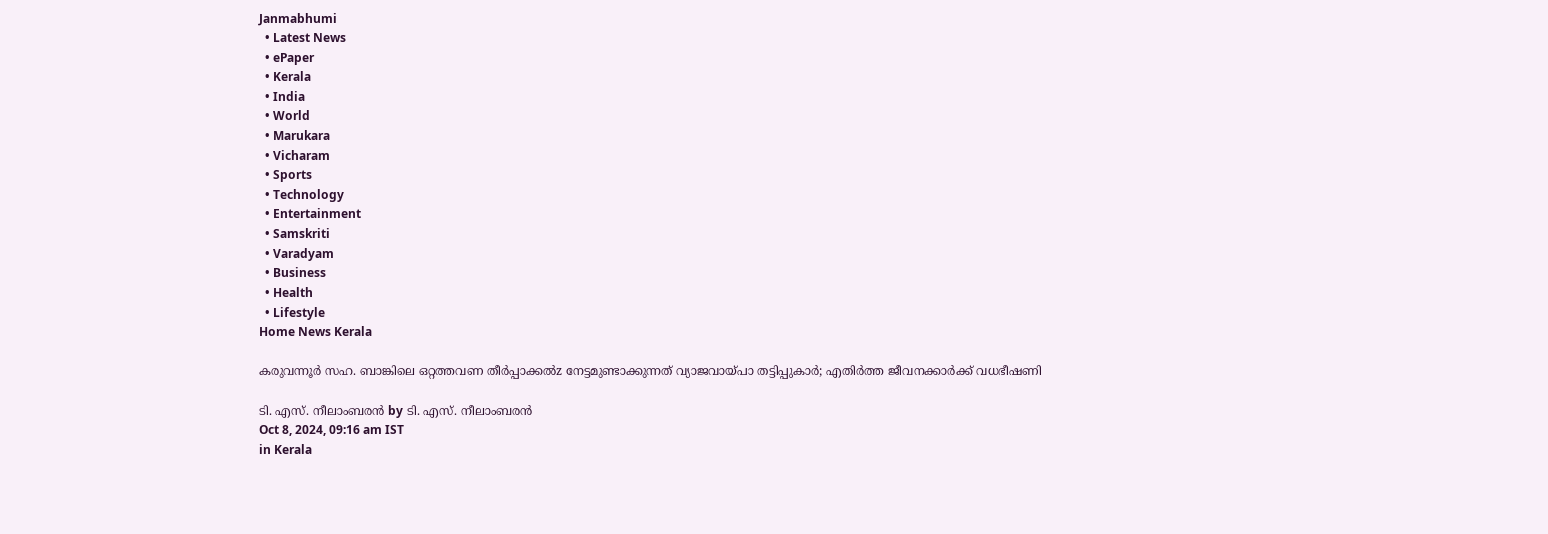Janmabhumi
  • Latest News
  • ePaper
  • Kerala
  • India
  • World
  • Marukara
  • Vicharam
  • Sports
  • Technology
  • Entertainment
  • Samskriti
  • Varadyam
  • Business
  • Health
  • Lifestyle
Home News Kerala

കരുവന്നൂര്‍ സഹ. ബാങ്കിലെ ഒറ്റത്തവണ തീര്‍പ്പാക്കല്‍z നേട്ടമുണ്ടാക്കുന്നത് വ്യാജവായ്‌പാ തട്ടിപ്പുകാര്‍; എതിര്‍ത്ത ജീവനക്കാര്‍ക്ക് വധഭീഷണി

ടി. എസ്. നീലാംബരന്‍ by ടി. എസ്. നീലാംബരന്‍
Oct 8, 2024, 09:16 am IST
in Kerala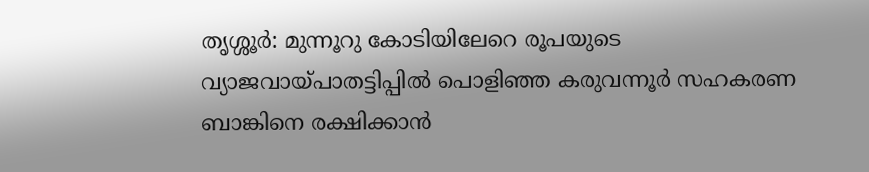തൃശ്ശൂര്‍: മുന്നൂറു കോടിയിലേറെ രൂപയുടെ വ്യാജവായ്‌പാതട്ടിപ്പില്‍ പൊളിഞ്ഞ കരുവന്നൂര്‍ സഹകരണ ബാങ്കിനെ രക്ഷിക്കാന്‍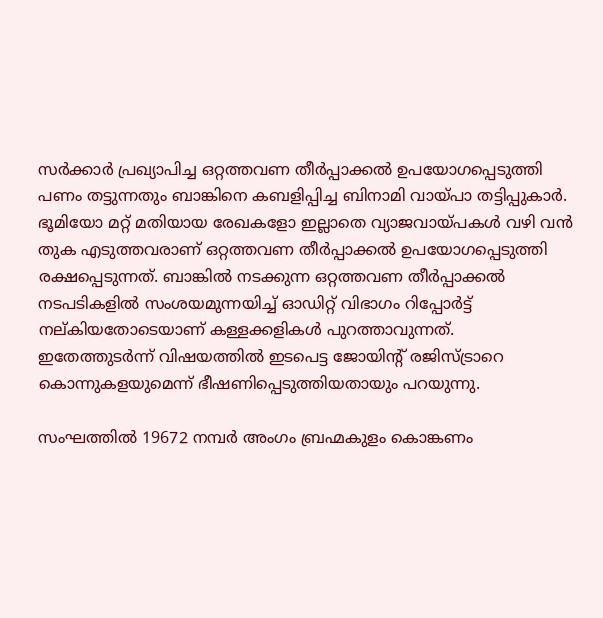സര്‍ക്കാര്‍ പ്രഖ്യാപിച്ച ഒറ്റത്തവണ തീര്‍പ്പാക്കല്‍ ഉപയോഗപ്പെടുത്തി പണം തട്ടുന്നതും ബാങ്കിനെ കബളിപ്പിച്ച ബിനാമി വായ്‌പാ തട്ടിപ്പുകാര്‍. ഭൂമിയോ മറ്റ് മതിയായ രേഖകളോ ഇല്ലാതെ വ്യാജവായ്‌പകള്‍ വഴി വന്‍ തുക എടുത്തവരാണ് ഒറ്റത്തവണ തീര്‍പ്പാക്കല്‍ ഉപയോഗപ്പെടുത്തി രക്ഷപ്പെടുന്നത്. ബാങ്കില്‍ നടക്കുന്ന ഒറ്റത്തവണ തീര്‍പ്പാക്കല്‍ നടപടികളില്‍ സംശയമുന്നയിച്ച് ഓഡിറ്റ് വിഭാഗം റിപ്പോര്‍ട്ട് നല്കിയതോടെയാണ് കള്ളക്കളികള്‍ പുറത്താവുന്നത്. ഇതേത്തുടര്‍ന്ന് വിഷയത്തില്‍ ഇടപെട്ട ജോയിന്റ് രജിസ്ട്രാറെ കൊന്നുകളയുമെന്ന് ഭീഷണിപ്പെടുത്തിയതായും പറയുന്നു.

സംഘത്തില്‍ 19672 നമ്പര്‍ അംഗം ബ്രഹ്മകുളം കൊങ്കണം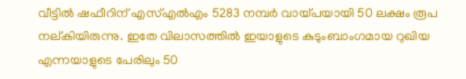വീട്ടില്‍ ഷഫീറിന് എസ്എല്‍എം 5283 നമ്പര്‍ വായ്‌പയായി 50 ലക്ഷം രൂപ നല്കിയിരുന്നു. ഇതേ വിലാസത്തില്‍ ഇയാളുടെ കുടുംബാംഗമായ റുഖിയ എന്നയാളുടെ പേരിലും 50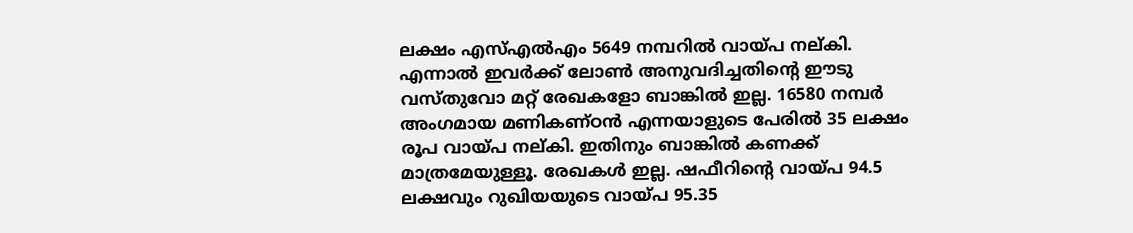ലക്ഷം എസ്എല്‍എം 5649 നമ്പറില്‍ വായ്‌പ നല്കി. എന്നാല്‍ ഇവര്‍ക്ക് ലോണ്‍ അനുവദിച്ചതിന്റെ ഈടു വസ്തുവോ മറ്റ് രേഖകളോ ബാങ്കില്‍ ഇല്ല. 16580 നമ്പര്‍ അംഗമായ മണികണ്ഠന്‍ എന്നയാളുടെ പേരില്‍ 35 ലക്ഷം രൂപ വായ്‌പ നല്കി. ഇതിനും ബാങ്കില്‍ കണക്ക് മാത്രമേയുള്ളൂ. രേഖകള്‍ ഇല്ല. ഷഫീറിന്റെ വായ്‌പ 94.5 ലക്ഷവും റുഖിയയുടെ വായ്‌പ 95.35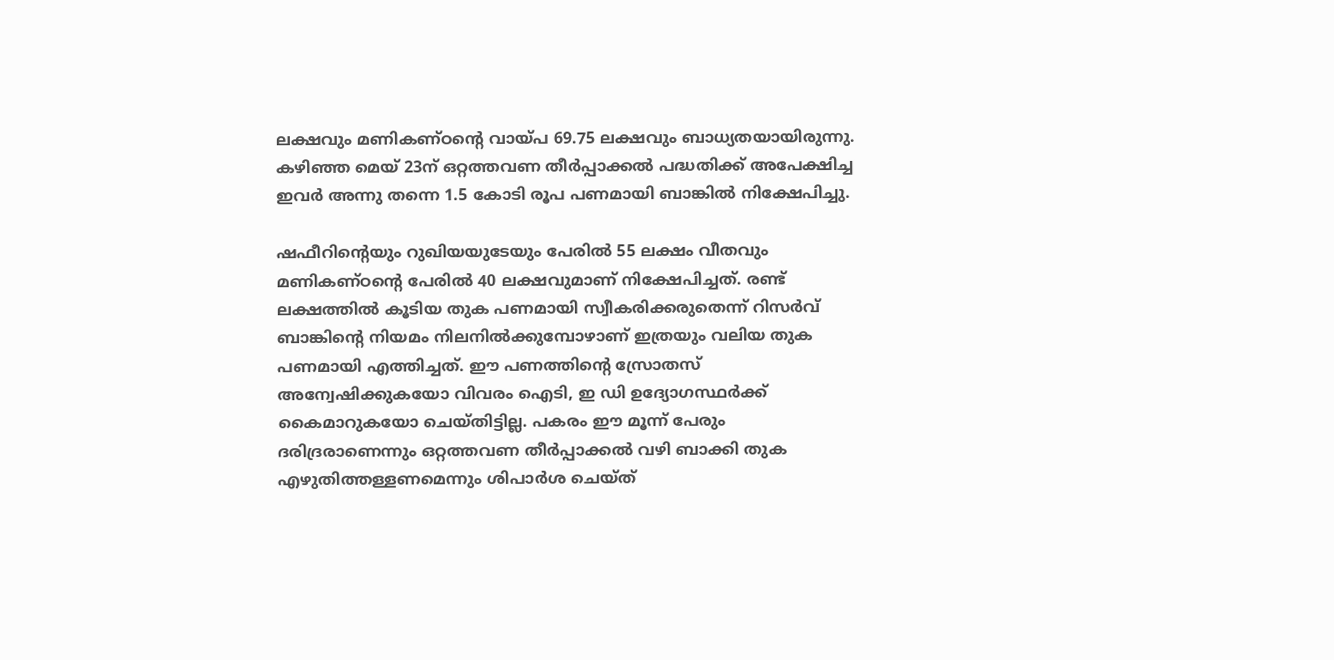ലക്ഷവും മണികണ്ഠന്റെ വായ്‌പ 69.75 ലക്ഷവും ബാധ്യതയായിരുന്നു. കഴിഞ്ഞ മെയ് 23ന് ഒറ്റത്തവണ തീര്‍പ്പാക്കല്‍ പദ്ധതിക്ക് അപേക്ഷിച്ച ഇവര്‍ അന്നു തന്നെ 1.5 കോടി രൂപ പണമായി ബാങ്കില്‍ നിക്ഷേപിച്ചു.

ഷഫീറിന്റെയും റുഖിയയുടേയും പേരില്‍ 55 ലക്ഷം വീതവും മണികണ്ഠന്റെ പേരില്‍ 40 ലക്ഷവുമാണ് നിക്ഷേപിച്ചത്. രണ്ട് ലക്ഷത്തില്‍ കൂടിയ തുക പണമായി സ്വീകരിക്കരുതെന്ന് റിസര്‍വ് ബാങ്കിന്റെ നിയമം നിലനില്‍ക്കുമ്പോഴാണ് ഇത്രയും വലിയ തുക പണമായി എത്തിച്ചത്. ഈ പണത്തിന്റെ സ്രോതസ് അന്വേഷിക്കുകയോ വിവരം ഐടി, ഇ ഡി ഉദ്യോഗസ്ഥര്‍ക്ക് കൈമാറുകയോ ചെയ്തിട്ടില്ല. പകരം ഈ മൂന്ന് പേരും ദരിദ്രരാണെന്നും ഒറ്റത്തവണ തീര്‍പ്പാക്കല്‍ വഴി ബാക്കി തുക എഴുതിത്തള്ളണമെന്നും ശിപാര്‍ശ ചെയ്ത്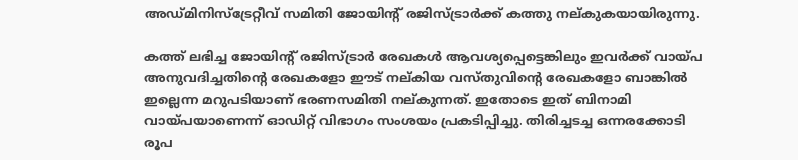അഡ്മിനിസ്‌ട്രേറ്റീവ് സമിതി ജോയിന്റ് രജിസ്ട്രാര്‍ക്ക് കത്തു നല്കുകയായിരുന്നു.

കത്ത് ലഭിച്ച ജോയിന്റ് രജിസ്ട്രാര്‍ രേഖകള്‍ ആവശ്യപ്പെട്ടെങ്കിലും ഇവര്‍ക്ക് വായ്‌പ അനുവദിച്ചതിന്റെ രേഖകളോ ഈട് നല്കിയ വസ്തുവിന്റെ രേഖകളോ ബാങ്കില്‍ ഇല്ലെന്ന മറുപടിയാണ് ഭരണസമിതി നല്കുന്നത്. ഇതോടെ ഇത് ബിനാമി വായ്‌പയാണെന്ന് ഓഡിറ്റ് വിഭാഗം സംശയം പ്രകടിപ്പിച്ചു. തിരിച്ചടച്ച ഒന്നരക്കോടി രൂപ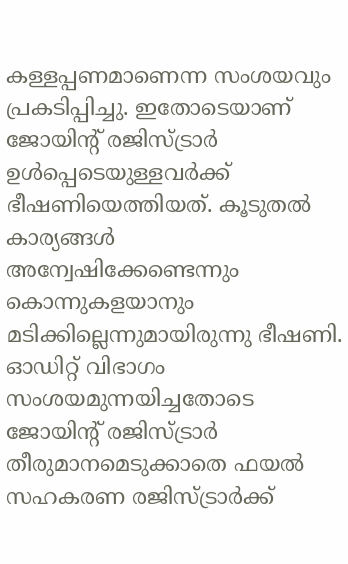കള്ളപ്പണമാണെന്ന സംശയവും പ്രകടിപ്പിച്ചു. ഇതോടെയാണ് ജോയിന്റ് രജിസ്ട്രാര്‍ ഉള്‍പ്പെടെയുള്ളവര്‍ക്ക് ഭീഷണിയെത്തിയത്. കൂടുതല്‍ കാര്യങ്ങള്‍ അന്വേഷിക്കേണ്ടെന്നും കൊന്നുകളയാനും മടിക്കില്ലെന്നുമായിരുന്നു ഭീഷണി. ഓഡിറ്റ് വിഭാഗം സംശയമുന്നയിച്ചതോടെ ജോയിന്റ് രജിസ്ട്രാര്‍ തീരുമാനമെടുക്കാതെ ഫയല്‍ സഹകരണ രജിസ്ട്രാര്‍ക്ക്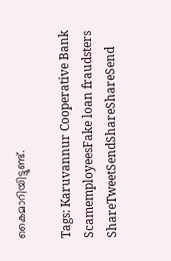കൈമാറിയിട്ടുണ്ട്.

Tags: Karuvannur Cooperative Bank ScamemployeesFake loan fraudsters
ShareTweetSendShareShareSend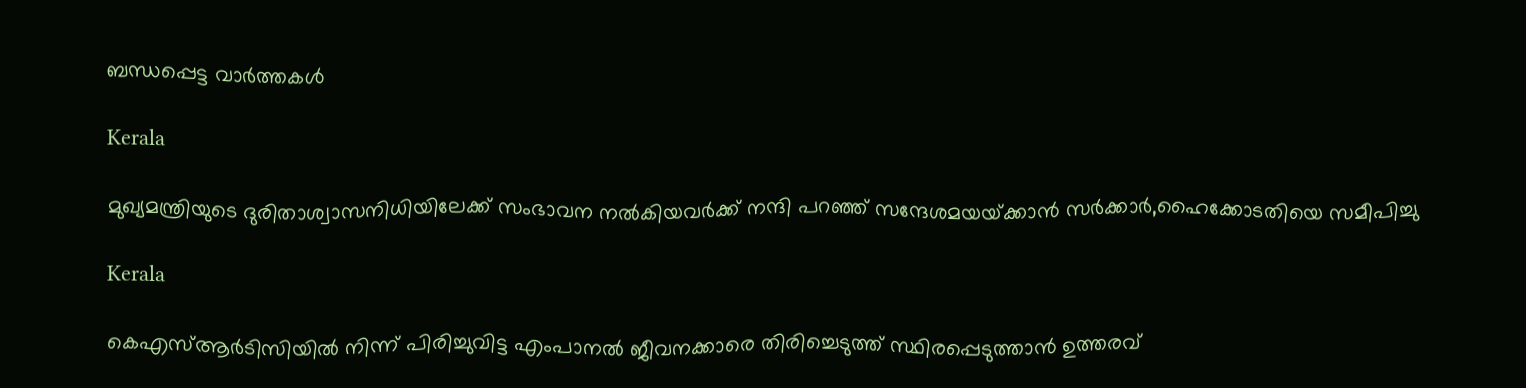ബന്ധപ്പെട്ട വാര്‍ത്തകള്‍

Kerala

മുഖ്യമന്ത്രിയുടെ ദുരിതാശ്വാസനിധിയിലേക്ക് സംഭാവന നല്‍കിയവര്‍ക്ക് നന്ദി പറഞ്ഞ് സന്ദേശമയയ്‌ക്കാന്‍ സര്‍ക്കാര്‍,ഹൈക്കോടതിയെ സമീപിച്ചു

Kerala

കെഎസ്ആര്‍ടിസിയില്‍ നിന്ന് പിരിച്ചുവിട്ട എംപാനല്‍ ജീവനക്കാരെ തിരിച്ചെടുത്ത് സ്ഥിരപ്പെടുത്താന്‍ ഉത്തരവ്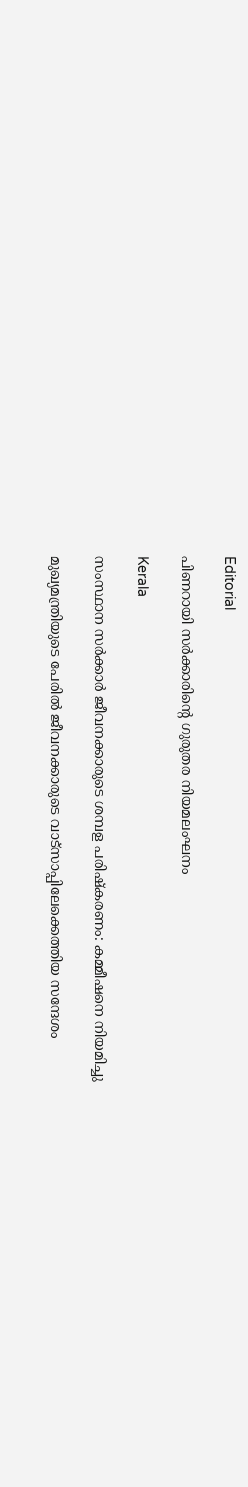Editorial

പിണറായി സര്‍ക്കാരിന്റെ ഗുരുതര നിയമലംഘനം

Kerala

സംസ്ഥാന സര്‍ക്കാര്‍ ജീവനക്കാരുടെ ശമ്പള പരിഷ്‌കരണം: കമ്മീഷനെ നിയമിച്ചു

മുഖ്യമന്ത്രിയുടെ പേരില്‍ ജീവനക്കാരുടെ വാട്‌സാപ്പിലേക്കെത്തിയ സന്ദേശം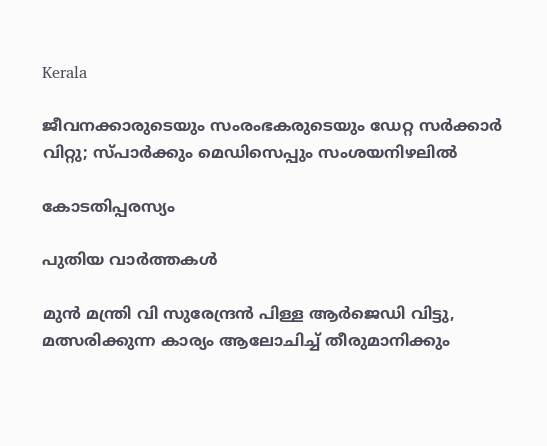Kerala

ജീവനക്കാരുടെയും സംരംഭകരുടെയും ഡേറ്റ സര്‍ക്കാര്‍ വിറ്റു; സ്പാര്‍ക്കും മെഡിസെപ്പും സംശയനിഴലില്‍

കോടതിപ്പരസ്യം

പുതിയ വാര്‍ത്തകള്‍

മുന്‍ മന്ത്രി വി സുരേന്ദ്രന്‍ പിള്ള ആര്‍ജെഡി വിട്ടു, മത്സരിക്കുന്ന കാര്യം ആലോചിച്ച് തീരുമാനിക്കും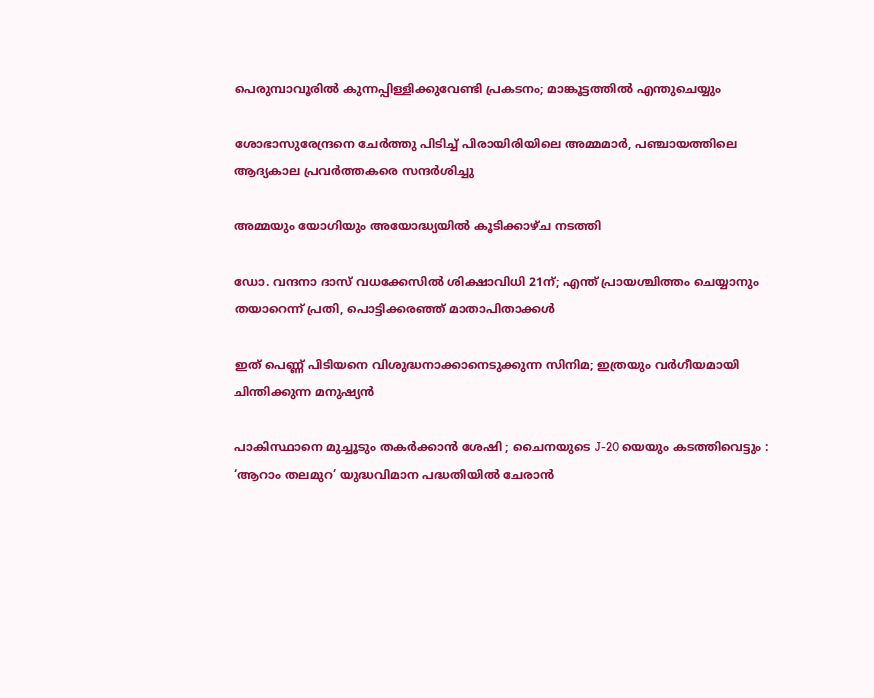പെരുമ്പാവൂരിൽ കുന്നപ്പിള്ളിക്കുവേണ്ടി പ്രകടനം; മാങ്കൂട്ടത്തിൽ എന്തുചെയ്യും

ശോഭാസുരേന്ദ്രനെ ചേര്‍ത്തു പിടിച്ച് പിരായിരിയിലെ അമ്മമാര്‍, പഞ്ചായത്തിലെ ആദ്യകാല പ്രവര്‍ത്തകരെ സന്ദര്‍ശിച്ചു

അമ്മയും യോഗിയും അയോദ്ധ്യയിൽ കൂടിക്കാഴ്ച നടത്തി

ഡോ. വന്ദനാ ദാസ് വധക്കേസിൽ ശിക്ഷാവിധി 21ന്; എന്ത് പ്രായശ്ചിത്തം ചെയ്യാനും തയാറെന്ന് പ്രതി, പൊട്ടിക്കരഞ്ഞ് മാതാപിതാക്കൾ

ഇത് പെണ്ണ് പിടിയനെ വിശുദ്ധനാക്കാനെടുക്കുന്ന സിനിമ; ഇത്രയും വർഗീയമായി ചിന്തിക്കുന്ന മനുഷ്യൻ

പാകിസ്ഥാനെ മുച്ചൂടും തകർക്കാൻ ശേഷി ; ചൈനയുടെ J-20 യെയും കടത്തിവെട്ടും : ‘ആറാം തലമുറ’ യുദ്ധവിമാന പദ്ധതിയിൽ ചേരാൻ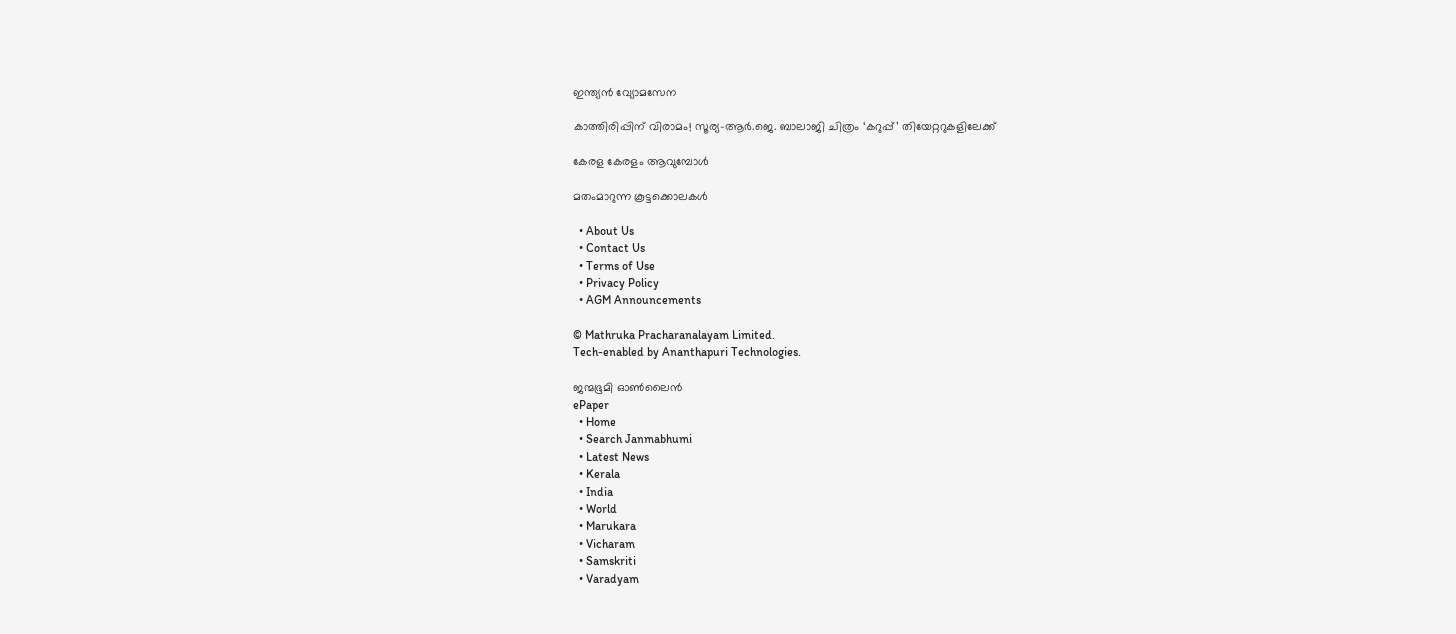ഇന്ത്യൻ വ്യോമസേന

കാത്തിരിപ്പിന് വിരാമം! സൂര്യ–ആർ.ജെ. ബാലാജി ചിത്രം ‘കറുപ്പ്’ തിയേറ്ററുകളിലേക്ക്

കേരള കേരളം ആവുമ്പോൾ

മതംമാറുന്ന കൂട്ടക്കൊലകള്‍

  • About Us
  • Contact Us
  • Terms of Use
  • Privacy Policy
  • AGM Announcements

© Mathruka Pracharanalayam Limited.
Tech-enabled by Ananthapuri Technologies.

ജന്മഭൂമി ഓണ്‍ലൈന്‍
ePaper
  • Home
  • Search Janmabhumi
  • Latest News
  • Kerala
  • India
  • World
  • Marukara
  • Vicharam
  • Samskriti
  • Varadyam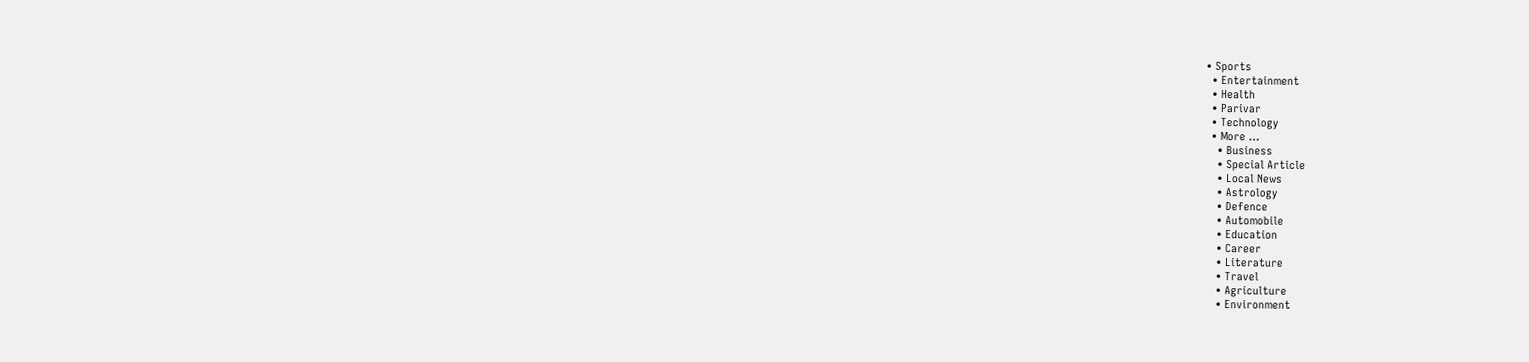• Sports
  • Entertainment
  • Health
  • Parivar
  • Technology
  • More …
    • Business
    • Special Article
    • Local News
    • Astrology
    • Defence
    • Automobile
    • Education
    • Career
    • Literature
    • Travel
    • Agriculture
    • Environment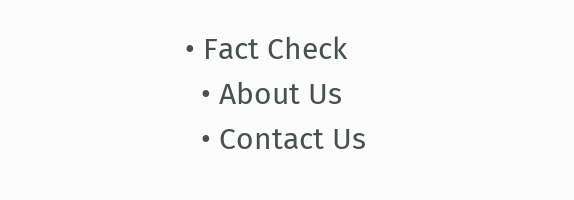• Fact Check
  • About Us
  • Contact Us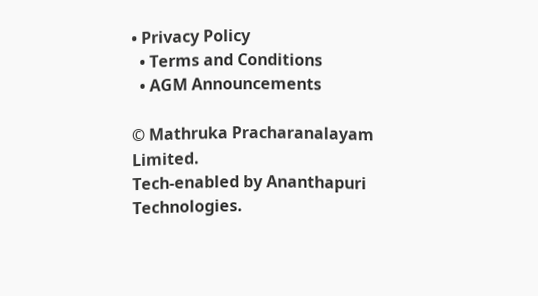• Privacy Policy
  • Terms and Conditions
  • AGM Announcements

© Mathruka Pracharanalayam Limited.
Tech-enabled by Ananthapuri Technologies.